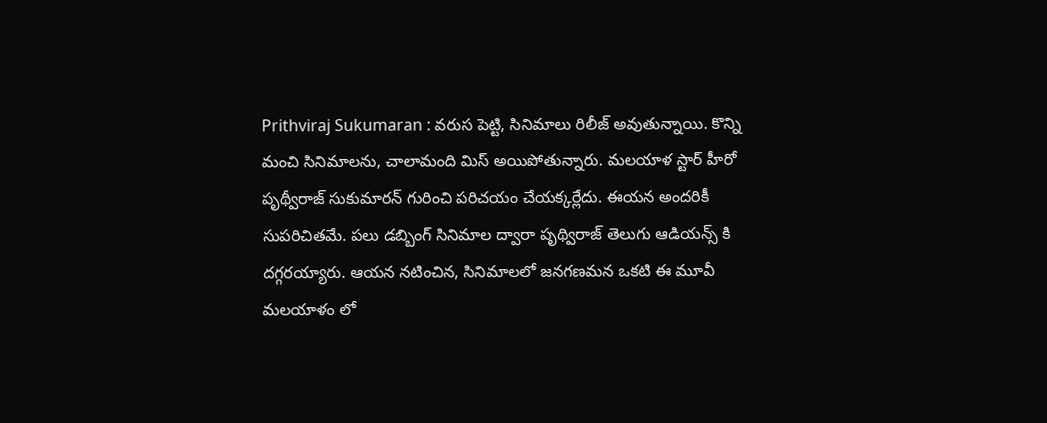Prithviraj Sukumaran : వరుస పెట్టి, సినిమాలు రిలీజ్ అవుతున్నాయి. కొన్ని మంచి సినిమాలను, చాలామంది మిస్ అయిపోతున్నారు. మలయాళ స్టార్ హీరో పృథ్వీరాజ్ సుకుమారన్ గురించి పరిచయం చేయక్కర్లేదు. ఈయన అందరికీ సుపరిచితమే. పలు డబ్బింగ్ సినిమాల ద్వారా పృథ్విరాజ్ తెలుగు ఆడియన్స్ కి దగ్గరయ్యారు. ఆయన నటించిన, సినిమాలలో జనగణమన ఒకటి ఈ మూవీ మలయాళం లో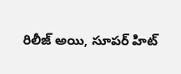రిలీజ్ అయి, సూపర్ హిట్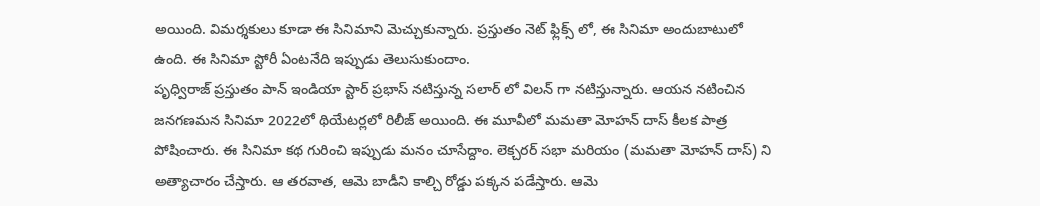అయింది. విమర్శకులు కూడా ఈ సినిమాని మెచ్చుకున్నారు. ప్రస్తుతం నెట్ ఫ్లిక్స్ లో, ఈ సినిమా అందుబాటులో ఉంది. ఈ సినిమా స్టోరీ ఏంటనేది ఇప్పుడు తెలుసుకుందాం.
పృధ్విరాజ్ ప్రస్తుతం పాన్ ఇండియా స్టార్ ప్రభాస్ నటిస్తున్న సలార్ లో విలన్ గా నటిస్తున్నారు. ఆయన నటించిన జనగణమన సినిమా 2022లో థియేటర్లలో రిలీజ్ అయింది. ఈ మూవీలో మమతా మోహన్ దాస్ కీలక పాత్ర పోషించారు. ఈ సినిమా కథ గురించి ఇప్పుడు మనం చూసేద్దాం. లెక్చరర్ సభా మరియం (మమతా మోహన్ దాస్) ని అత్యాచారం చేస్తారు. ఆ తరవాత, ఆమె బాడీని కాల్చి రోడ్డు పక్కన పడేస్తారు. ఆమె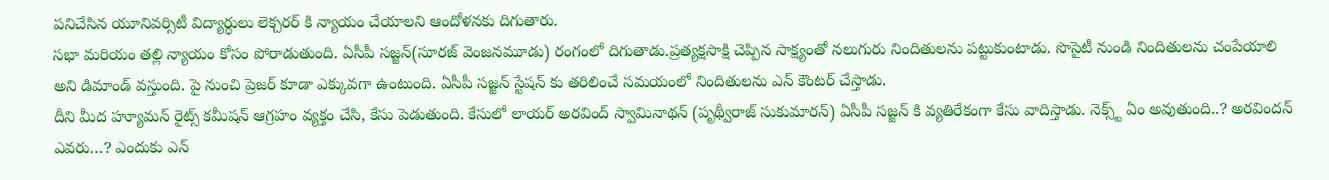పనిచేసిన యూనివర్సిటీ విద్యార్ధులు లెక్చరర్ కి న్యాయం చేయాలని ఆందోళనకు దిగుతారు.
సభా మరియం తల్లి న్యాయం కోసం పోరాడుతుంది. ఏసీపీ సజ్జన్(సూరజ్ వెంజనమూడు) రంగంలో దిగుతాడు.ప్రత్యక్షసాక్షి చెప్పిన సాక్ష్యంతో నలుగురు నిందితులను పట్టుకుంటాడు. సొసైటీ నుండి నిందితులను చంపేయాలి అని డిమాండ్ వస్తుంది. పై నుంచి ప్రెజర్ కూడా ఎక్కువగా ఉంటుంది. ఏసీపీ సజ్జన్ స్టేషన్ కు తరిలించే సమయంలో నిందితులను ఎన్ కౌంటర్ చేస్తాడు.
దీని మీద హ్యూమన్ రైట్స్ కమీషన్ ఆగ్రహం వ్యక్తం చేసి, కేసు పెడుతుంది. కేసులో లాయర్ అరవింద్ స్వామినాథన్ (పృథ్వీరాజ్ సుకుమారన్) ఏసీపీ సజ్జన్ కి వ్యతిరేకంగా కేసు వాదిస్తాడు. నెక్స్ట్ ఏం అవుతుంది..? అరవిందన్ ఎవరు…? ఎందుకు ఎన్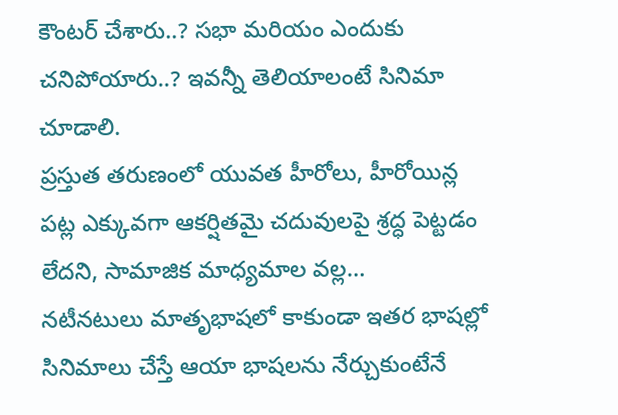కౌంటర్ చేశారు..? సభా మరియం ఎందుకు చనిపోయారు..? ఇవన్నీ తెలియాలంటే సినిమా చూడాలి.
ప్రస్తుత తరుణంలో యువత హీరోలు, హీరోయిన్ల పట్ల ఎక్కువగా ఆకర్షితమై చదువులపై శ్రద్ధ పెట్టడం లేదని, సామాజిక మాధ్యమాల వల్ల…
నటీనటులు మాతృభాషలో కాకుండా ఇతర భాషల్లో సినిమాలు చేస్తే ఆయా భాషలను నేర్చుకుంటేనే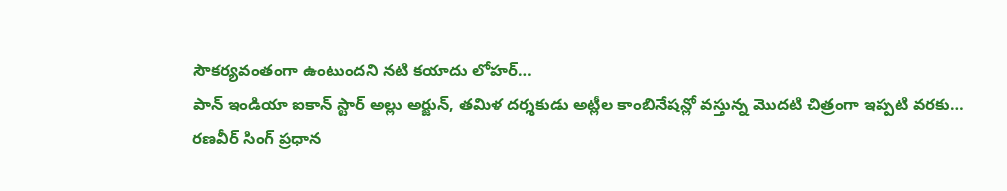సౌకర్యవంతంగా ఉంటుందని నటి కయాదు లోహర్…
పాన్ ఇండియా ఐకాన్ స్టార్ అల్లు అర్జున్, తమిళ దర్శకుడు అట్లీల కాంబినేషన్లో వస్తున్న మొదటి చిత్రంగా ఇప్పటి వరకు…
రణవీర్ సింగ్ ప్రధాన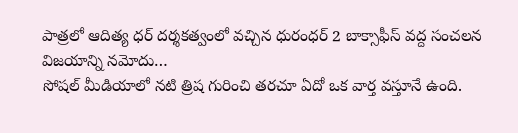పాత్రలో ఆదిత్య ధర్ దర్శకత్వంలో వచ్చిన ధురంధర్ 2 బాక్సాఫీస్ వద్ద సంచలన విజయాన్ని నమోదు…
సోషల్ మీడియాలో నటి త్రిష గురించి తరచూ ఏదో ఒక వార్త వస్తూనే ఉంది.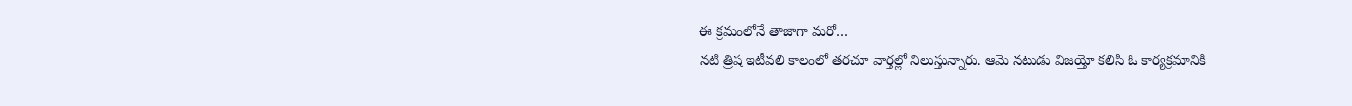ఈ క్రమంలోనే తాజాగా మరో…
నటి త్రిష ఇటీవలి కాలంలో తరచూ వార్తల్లో నిలుస్తున్నారు. ఆమె నటుడు విజయ్తో కలిసి ఓ కార్యక్రమానికి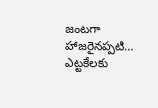జంటగా హాజరైనప్పటి…
ఎట్టకేలకు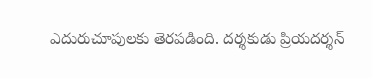ఎదురుచూపులకు తెరపడింది. దర్శకుడు ప్రియదర్శన్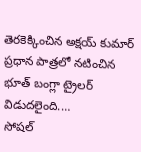తెరకెక్కించిన అక్షయ్ కుమార్ ప్రధాన పాత్రలో నటించిన భూత్ బంగ్లా ట్రైలర్ విడుదలైంది.…
సోషల్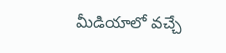మీడియాలో వచ్చే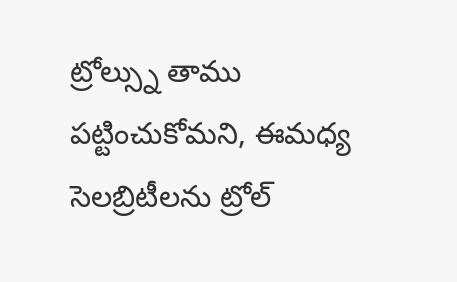ట్రోల్స్ను తాము పట్టించుకోమని, ఈమధ్య సెలబ్రిటీలను ట్రోల్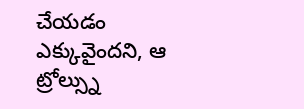చేయడం ఎక్కువైందని, ఆ ట్రోల్స్ను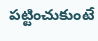పట్టించుకుంటే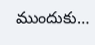ముందుకు…